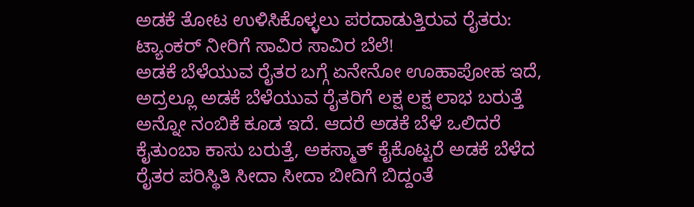ಅಡಕೆ ತೋಟ ಉಳಿಸಿಕೊಳ್ಳಲು ಪರದಾಡುತ್ತಿರುವ ರೈತರು: ಟ್ಯಾಂಕರ್ ನೀರಿಗೆ ಸಾವಿರ ಸಾವಿರ ಬೆಲೆ!
ಅಡಕೆ ಬೆಳೆಯುವ ರೈತರ ಬಗ್ಗೆ ಏನೇನೋ ಊಹಾಪೋಹ ಇದೆ, ಅದ್ರಲ್ಲೂ ಅಡಕೆ ಬೆಳೆಯುವ ರೈತರಿಗೆ ಲಕ್ಷ ಲಕ್ಷ ಲಾಭ ಬರುತ್ತೆ ಅನ್ನೋ ನಂಬಿಕೆ ಕೂಡ ಇದೆ. ಆದರೆ ಅಡಕೆ ಬೆಳೆ ಒಲಿದರೆ ಕೈತುಂಬಾ ಕಾಸು ಬರುತ್ತೆ, ಅಕಸ್ಮಾತ್ ಕೈಕೊಟ್ಟರೆ ಅಡಕೆ ಬೆಳೆದ ರೈತರ ಪರಿಸ್ಥಿತಿ ಸೀದಾ ಸೀದಾ ಬೀದಿಗೆ ಬಿದ್ದಂತೆ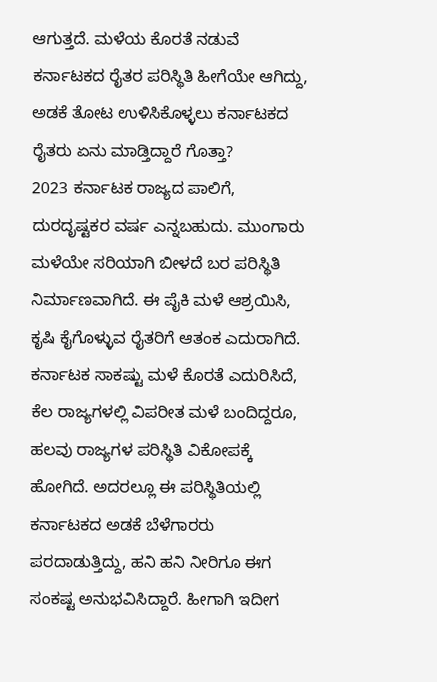ಆಗುತ್ತದೆ. ಮಳೆಯ ಕೊರತೆ ನಡುವೆ ಕರ್ನಾಟಕದ ರೈತರ ಪರಿಸ್ಥಿತಿ ಹೀಗೆಯೇ ಆಗಿದ್ದು, ಅಡಕೆ ತೋಟ ಉಳಿಸಿಕೊಳ್ಳಲು ಕರ್ನಾಟಕದ ರೈತರು ಏನು ಮಾಡ್ತಿದ್ದಾರೆ ಗೊತ್ತಾ?
2023 ಕರ್ನಾಟಕ ರಾಜ್ಯದ ಪಾಲಿಗೆ, ದುರದೃಷ್ಟಕರ ವರ್ಷ ಎನ್ನಬಹುದು. ಮುಂಗಾರು ಮಳೆಯೇ ಸರಿಯಾಗಿ ಬೀಳದೆ ಬರ ಪರಿಸ್ಥಿತಿ ನಿರ್ಮಾಣವಾಗಿದೆ. ಈ ಪೈಕಿ ಮಳೆ ಆಶ್ರಯಿಸಿ, ಕೃಷಿ ಕೈಗೊಳ್ಳುವ ರೈತರಿಗೆ ಆತಂಕ ಎದುರಾಗಿದೆ. ಕರ್ನಾಟಕ ಸಾಕಷ್ಟು ಮಳೆ ಕೊರತೆ ಎದುರಿಸಿದೆ, ಕೆಲ ರಾಜ್ಯಗಳಲ್ಲಿ ವಿಪರೀತ ಮಳೆ ಬಂದಿದ್ದರೂ, ಹಲವು ರಾಜ್ಯಗಳ ಪರಿಸ್ಥಿತಿ ವಿಕೋಪಕ್ಕೆ ಹೋಗಿದೆ. ಅದರಲ್ಲೂ ಈ ಪರಿಸ್ಥಿತಿಯಲ್ಲಿ ಕರ್ನಾಟಕದ ಅಡಕೆ ಬೆಳೆಗಾರರು ಪರದಾಡುತ್ತಿದ್ದು, ಹನಿ ಹನಿ ನೀರಿಗೂ ಈಗ ಸಂಕಷ್ಟ ಅನುಭವಿಸಿದ್ದಾರೆ. ಹೀಗಾಗಿ ಇದೀಗ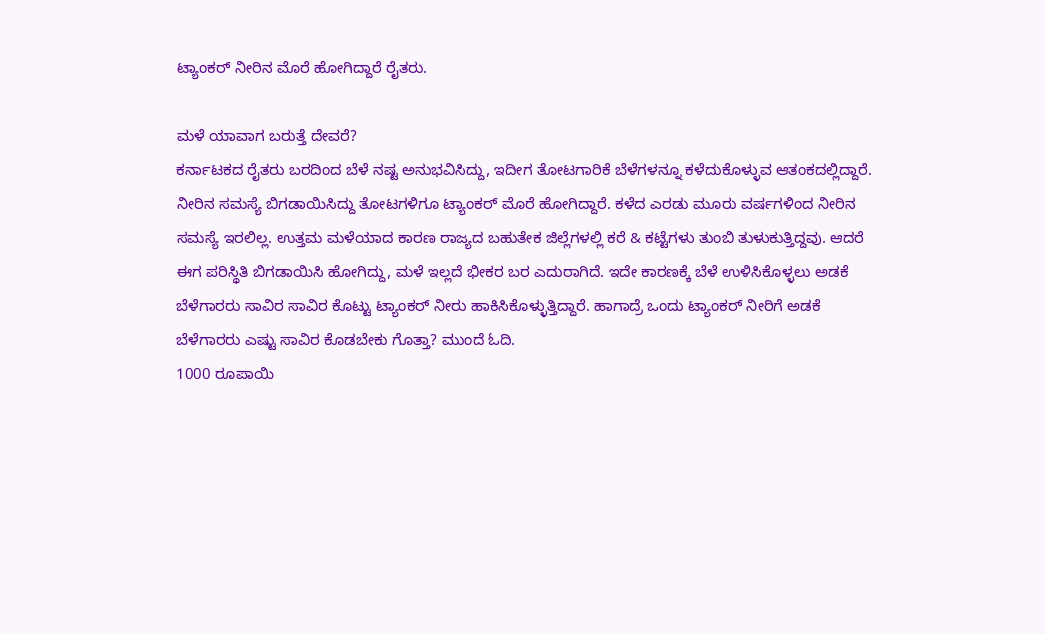ಟ್ಯಾಂಕರ್ ನೀರಿನ ಮೊರೆ ಹೋಗಿದ್ದಾರೆ ರೈತರು.

ಮಳೆ ಯಾವಾಗ ಬರುತ್ತೆ ದೇವರೆ?
ಕರ್ನಾಟಕದ ರೈತರು ಬರದಿಂದ ಬೆಳೆ ನಷ್ಟ ಅನುಭವಿಸಿದ್ದು, ಇದೀಗ ತೋಟಗಾರಿಕೆ ಬೆಳೆಗಳನ್ನೂ ಕಳೆದುಕೊಳ್ಳುವ ಆತಂಕದಲ್ಲಿದ್ದಾರೆ. ನೀರಿನ ಸಮಸ್ಯೆ ಬಿಗಡಾಯಿಸಿದ್ದು ತೋಟಗಳಿಗೂ ಟ್ಯಾಂಕರ್ ಮೊರೆ ಹೋಗಿದ್ದಾರೆ. ಕಳೆದ ಎರಡು ಮೂರು ವರ್ಷಗಳಿಂದ ನೀರಿನ ಸಮಸ್ಯೆ ಇರಲಿಲ್ಲ. ಉತ್ತಮ ಮಳೆಯಾದ ಕಾರಣ ರಾಜ್ಯದ ಬಹುತೇಕ ಜಿಲ್ಲೆಗಳಲ್ಲಿ ಕರೆ & ಕಟ್ಟೆಗಳು ತುಂಬಿ ತುಳುಕುತ್ತಿದ್ದವು. ಆದರೆ ಈಗ ಪರಿಸ್ಥಿತಿ ಬಿಗಡಾಯಿಸಿ ಹೋಗಿದ್ದು, ಮಳೆ ಇಲ್ಲದೆ ಭೀಕರ ಬರ ಎದುರಾಗಿದೆ. ಇದೇ ಕಾರಣಕ್ಕೆ ಬೆಳೆ ಉಳಿಸಿಕೊಳ್ಳಲು ಅಡಕೆ ಬೆಳೆಗಾರರು ಸಾವಿರ ಸಾವಿರ ಕೊಟ್ಟು ಟ್ಯಾಂಕರ್ ನೀರು ಹಾಕಿಸಿಕೊಳ್ಳುತ್ತಿದ್ದಾರೆ. ಹಾಗಾದ್ರೆ ಒಂದು ಟ್ಯಾಂಕರ್ ನೀರಿಗೆ ಅಡಕೆ ಬೆಳೆಗಾರರು ಎಷ್ಟು ಸಾವಿರ ಕೊಡಬೇಕು ಗೊತ್ತಾ? ಮುಂದೆ ಓದಿ.
1000 ರೂಪಾಯಿ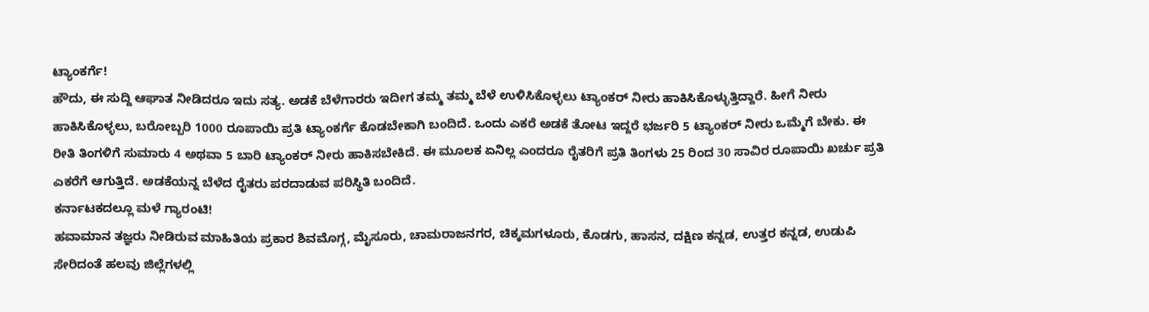ಟ್ಯಾಂಕರ್ಗೆ!
ಹೌದು, ಈ ಸುದ್ದಿ ಆಘಾತ ನೀಡಿದರೂ ಇದು ಸತ್ಯ. ಅಡಕೆ ಬೆಳೆಗಾರರು ಇದೀಗ ತಮ್ಮ ತಮ್ಮ ಬೆಳೆ ಉಳಿಸಿಕೊಳ್ಳಲು ಟ್ಯಾಂಕರ್ ನೀರು ಹಾಕಿಸಿಕೊಳ್ಳುತ್ತಿದ್ದಾರೆ. ಹೀಗೆ ನೀರು ಹಾಕಿಸಿಕೊಳ್ಳಲು, ಬರೋಬ್ಬರಿ 1000 ರೂಪಾಯಿ ಪ್ರತಿ ಟ್ಯಾಂಕರ್ಗೆ ಕೊಡಬೇಕಾಗಿ ಬಂದಿದೆ. ಒಂದು ಎಕರೆ ಅಡಕೆ ತೋಟ ಇದ್ದರೆ ಭರ್ಜರಿ 5 ಟ್ಯಾಂಕರ್ ನೀರು ಒಮ್ಮೆಗೆ ಬೇಕು. ಈ ರೀತಿ ತಿಂಗಳಿಗೆ ಸುಮಾರು 4 ಅಥವಾ 5 ಬಾರಿ ಟ್ಯಾಂಕರ್ ನೀರು ಹಾಕಿಸಬೇಕಿದೆ. ಈ ಮೂಲಕ ಏನಿಲ್ಲ ಎಂದರೂ ರೈತರಿಗೆ ಪ್ರತಿ ತಿಂಗಳು 25 ರಿಂದ 30 ಸಾವಿರ ರೂಪಾಯಿ ಖರ್ಚು ಪ್ರತಿ ಎಕರೆಗೆ ಆಗುತ್ತಿದೆ. ಅಡಕೆಯನ್ನ ಬೆಳೆದ ರೈತರು ಪರದಾಡುವ ಪರಿಸ್ಥಿತಿ ಬಂದಿದೆ.
ಕರ್ನಾಟಕದಲ್ಲೂ ಮಳೆ ಗ್ಯಾರಂಟಿ!
ಹವಾಮಾನ ತಜ್ಞರು ನೀಡಿರುವ ಮಾಹಿತಿಯ ಪ್ರಕಾರ ಶಿವಮೊಗ್ಗ, ಮೈಸೂರು, ಚಾಮರಾಜನಗರ, ಚಿಕ್ಕಮಗಳೂರು, ಕೊಡಗು, ಹಾಸನ, ದಕ್ಷಿಣ ಕನ್ನಡ, ಉತ್ತರ ಕನ್ನಡ, ಉಡುಪಿ ಸೇರಿದಂತೆ ಹಲವು ಜಿಲ್ಲೆಗಳಲ್ಲಿ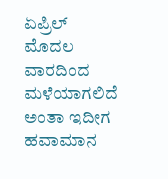ಏಪ್ರಿಲ್ ಮೊದಲ ವಾರದಿಂದ ಮಳೆಯಾಗಲಿದೆ ಅಂತಾ ಇದೀಗ ಹವಾಮಾನ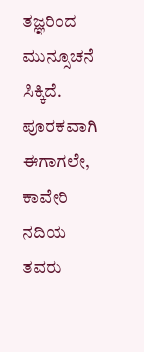ತಜ್ಞರಿಂದ ಮುನ್ಸೂಚನೆ ಸಿಕ್ಕಿದೆ. ಪೂರಕವಾಗಿ ಈಗಾಗಲೇ, ಕಾವೇರಿ ನದಿಯ ತವರು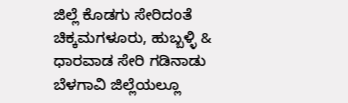ಜಿಲ್ಲೆ ಕೊಡಗು ಸೇರಿದಂತೆ ಚಿಕ್ಕಮಗಳೂರು, ಹುಬ್ಬಳ್ಳಿ & ಧಾರವಾಡ ಸೇರಿ ಗಡಿನಾಡು ಬೆಳಗಾವಿ ಜಿಲ್ಲೆಯಲ್ಲೂ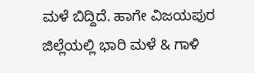ಮಳೆ ಬಿದ್ದಿದೆ. ಹಾಗೇ ವಿಜಯಪುರ ಜಿಲ್ಲೆಯಲ್ಲಿ ಭಾರಿ ಮಳೆ & ಗಾಳಿ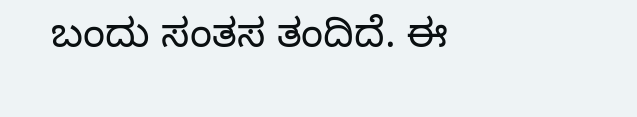ಬಂದು ಸಂತಸ ತಂದಿದೆ. ಈ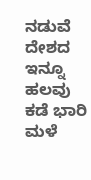ನಡುವೆ ದೇಶದ ಇನ್ನೂ ಹಲವು ಕಡೆ ಭಾರಿ ಮಳೆ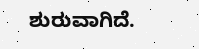ಶುರುವಾಗಿದೆ.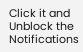Click it and Unblock the Notifications